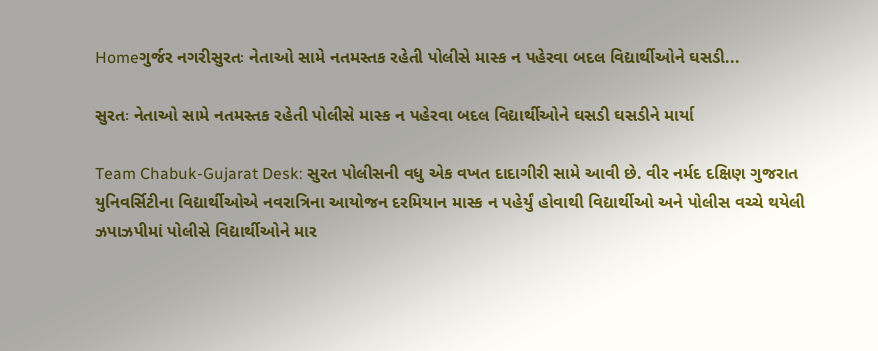Homeગુર્જર નગરીસુરતઃ નેતાઓ સામે નતમસ્તક રહેતી પોલીસે માસ્ક ન પહેરવા બદલ વિદ્યાર્થીઓને ઘસડી...

સુરતઃ નેતાઓ સામે નતમસ્તક રહેતી પોલીસે માસ્ક ન પહેરવા બદલ વિદ્યાર્થીઓને ઘસડી ઘસડીને માર્યા

Team Chabuk-Gujarat Desk: સુરત પોલીસની વધુ એક વખત દાદાગીરી સામે આવી છે. વીર નર્મદ દક્ષિણ ગુજરાત યુનિવર્સિટીના વિદ્યાર્થીઓએ નવરાત્રિના આયોજન દરમિયાન માસ્ક ન પહેર્યું હોવાથી વિદ્યાર્થીઓ અને પોલીસ વચ્ચે થયેલી ઝપાઝપીમાં પોલીસે વિદ્યાર્થીઓને માર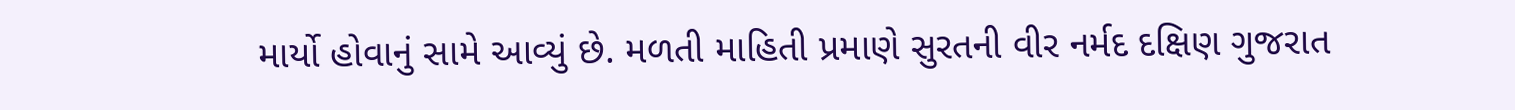માર્યો હોવાનું સામે આવ્યું છે. મળતી માહિતી પ્રમાણે સુરતની વીર નર્મદ દક્ષિણ ગુજરાત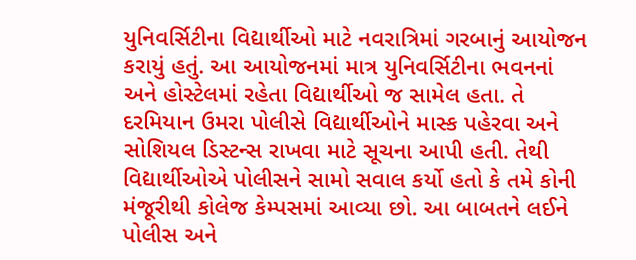યુનિવર્સિટીના વિદ્યાર્થીઓ માટે નવરાત્રિમાં ગરબાનું આયોજન કરાયું હતું. આ આયોજનમાં માત્ર યુનિવર્સિટીના ભવનનાં અને હોસ્ટેલમાં રહેતા વિદ્યાર્થીઓ જ સામેલ હતા. તે દરમિયાન ઉમરા પોલીસે વિદ્યાર્થીઓને માસ્ક પહેરવા અને સોશિયલ ડિસ્ટન્સ રાખવા માટે સૂચના આપી હતી. તેથી વિદ્યાર્થીઓએ પોલીસને સામો સવાલ કર્યો હતો કે તમે કોની મંજૂરીથી કોલેજ કેમ્પસમાં આવ્યા છો. આ બાબતને લઈને પોલીસ અને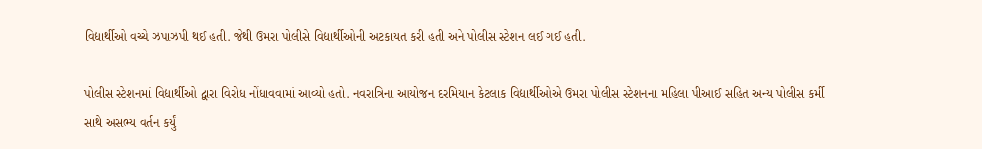વિદ્યાર્થીઓ વચ્ચે ઝપાઝપી થઈ હતી. જેથી ઉમરા પોલીસે વિદ્યાર્થીઓની અટકાયત કરી હતી અને પોલીસ સ્ટેશન લઈ ગઈ હતી.

પોલીસ સ્ટેશનમાં વિદ્યાર્થીઓ દ્વારા વિરોધ નોંધાવવામાં આવ્યો હતો. નવરાત્રિના આયોજન દરમિયાન કેટલાક વિદ્યાર્થીઓએ ઉમરા પોલીસ સ્ટેશનના મહિલા પીઆઈ સહિત અન્ય પોલીસ કર્મી સાથે અસભ્ય વર્તન કર્યું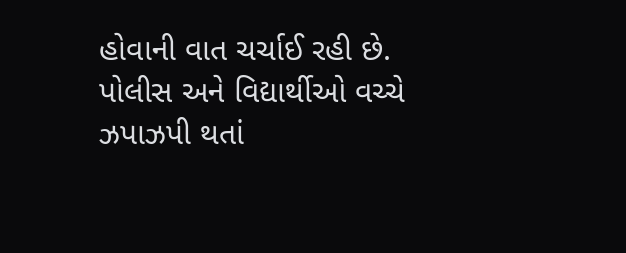હોવાની વાત ચર્ચાઈ રહી છે. પોલીસ અને વિદ્યાર્થીઓ વચ્ચે ઝપાઝપી થતાં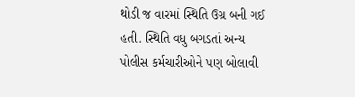થોડી જ વારમાં સ્થિતિ ઉગ્ર બની ગઈ હતી. સ્થિતિ વધુ બગડતાં અન્ય પોલીસ કર્મચારીઓને પણ બોલાવી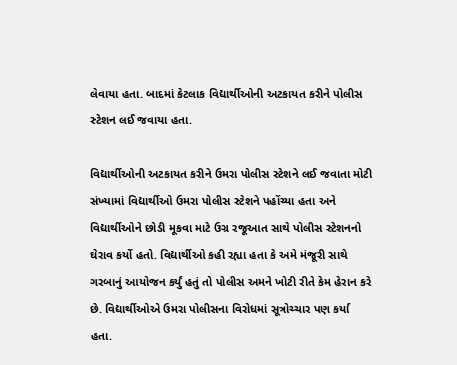લેવાયા હતા. બાદમાં કેટલાક વિદ્યાર્થીઓની અટકાયત કરીને પોલીસ સ્ટેશન લઈ જવાયા હતા.

વિદ્યાર્થીઓની અટકાયત કરીને ઉમરા પોલીસ સ્ટેશને લઈ જવાતા મોટી સંખ્યામાં વિદ્યાર્થીઓ ઉમરા પોલીસ સ્ટેશને પહોંચ્યા હતા અને વિદ્યાર્થીઓને છોડી મૂકવા માટે ઉગ્ર રજૂઆત સાથે પોલીસ સ્ટેશનનો ઘેરાવ કર્યો હતો. વિદ્યાર્થીઓ કહી રહ્યા હતા કે અમે મંજૂરી સાથે ગરબાનું આયોજન કર્યું હતું તો પોલીસ અમને ખોટી રીતે કેમ હેરાન કરે છે. વિદ્યાર્થીઓએ ઉમરા પોલીસના વિરોધમાં સૂત્રોચ્ચાર પણ કર્યા હતા.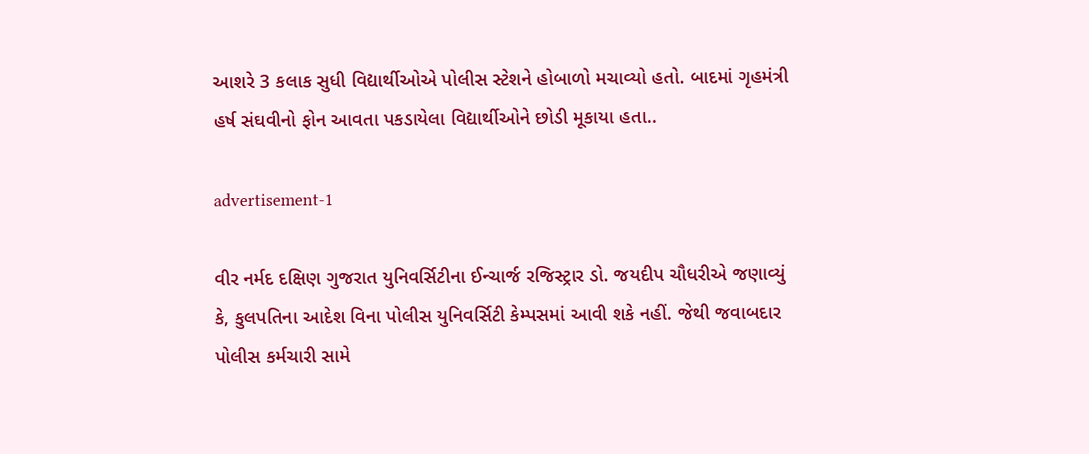આશરે 3 કલાક સુધી વિદ્યાર્થીઓએ પોલીસ સ્ટેશને હોબાળો મચાવ્યો હતો. બાદમાં ગૃહમંત્રી હર્ષ સંઘવીનો ફોન આવતા પકડાયેલા વિદ્યાર્થીઓને છોડી મૂકાયા હતા..

advertisement-1

વીર નર્મદ દક્ષિણ ગુજરાત યુનિવર્સિટીના ઈન્ચાર્જ રજિસ્ટ્રાર ડો. જયદીપ ચૌધરીએ જણાવ્યું કે, કુલપતિના આદેશ વિના પોલીસ યુનિવર્સિટી કેમ્પસમાં આવી શકે નહીં. જેથી જવાબદાર પોલીસ કર્મચારી સામે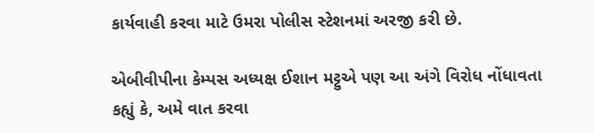કાર્યવાહી કરવા માટે ઉમરા પોલીસ સ્ટેશનમાં અરજી કરી છે.

એબીવીપીના કેમ્પસ અધ્યક્ષ ઈશાન મટ્ટુએ પણ આ અંગે વિરોધ નોંધાવતા કહ્યું કે, અમે વાત કરવા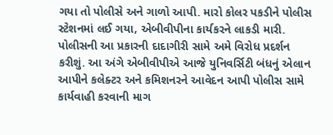ગયા તો પોલીસે અને ગાળો આપી. મારો કોલર પકડીને પોલીસ સ્ટેશનમાં લઈ ગયા, એબીવીપીના કાર્યકરને લાકડી મારી. પોલીસની આ પ્રકારની દાદાગીરી સામે અમે વિરોધ પ્રદર્શન કરીશું. આ અંગે એબીવીપીએ આજે યુનિવર્સિટી બંધનું એલાન આપીને કલેક્ટર અને કમિશનરને આવેદન આપી પોલીસ સામે કાર્યવાહી કરવાની માગ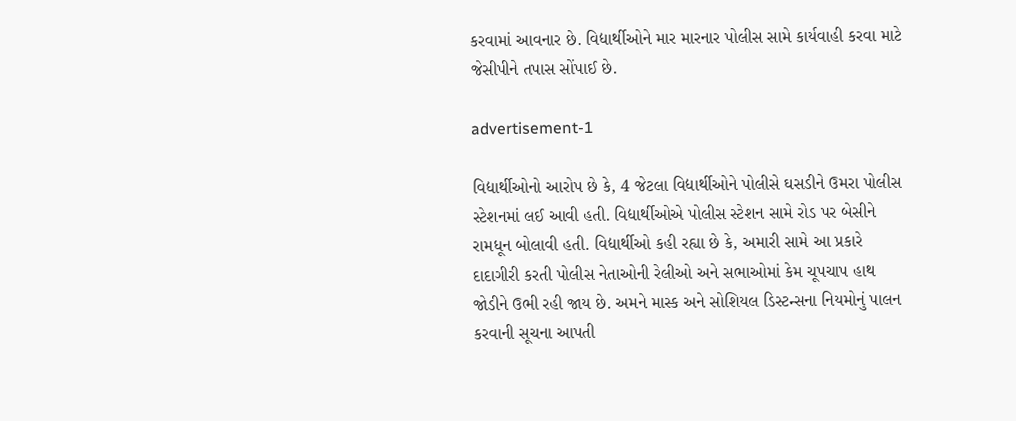કરવામાં આવનાર છે. વિદ્યાર્થીઓને માર મારનાર પોલીસ સામે કાર્યવાહી કરવા માટે જેસીપીને તપાસ સોંપાઈ છે.

advertisement-1

વિદ્યાર્થીઓનો આરોપ છે કે, 4 જેટલા વિદ્યાર્થીઓને પોલીસે ઘસડીને ઉમરા પોલીસ સ્ટેશનમાં લઈ આવી હતી. વિદ્યાર્થીઓએ પોલીસ સ્ટેશન સામે રોડ પર બેસીને રામધૂન બોલાવી હતી. વિદ્યાર્થીઓ કહી રહ્યા છે કે, અમારી સામે આ પ્રકારે દાદાગીરી કરતી પોલીસ નેતાઓની રેલીઓ અને સભાઓમાં કેમ ચૂપચાપ હાથ જોડીને ઉભી રહી જાય છે. અમને માસ્ક અને સોશિયલ ડિસ્ટન્સના નિયમોનું પાલન કરવાની સૂચના આપતી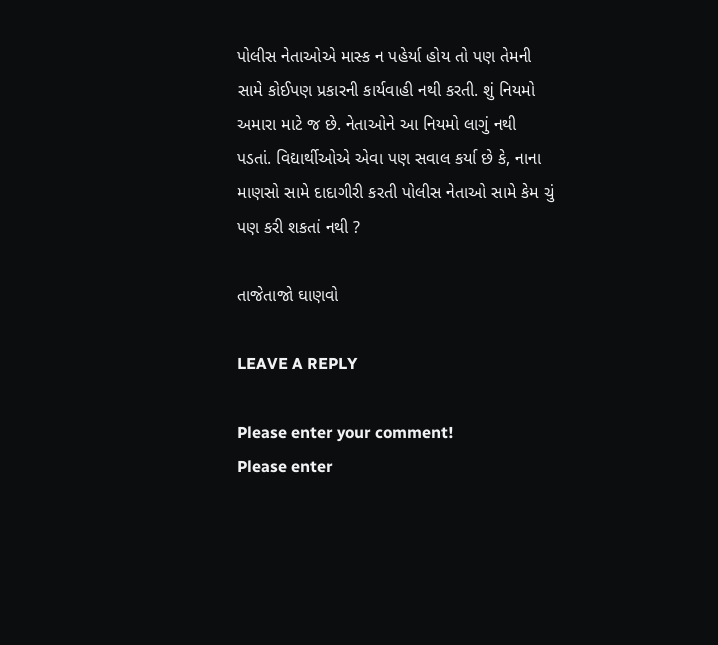પોલીસ નેતાઓએ માસ્ક ન પહેર્યા હોય તો પણ તેમની સામે કોઈપણ પ્રકારની કાર્યવાહી નથી કરતી. શું નિયમો અમારા માટે જ છે. નેતાઓને આ નિયમો લાગું નથી પડતાં. વિદ્યાર્થીઓએ એવા પણ સવાલ કર્યા છે કે, નાના માણસો સામે દાદાગીરી કરતી પોલીસ નેતાઓ સામે કેમ ચું પણ કરી શકતાં નથી ?

તાજેતાજો ઘાણવો

LEAVE A REPLY

Please enter your comment!
Please enter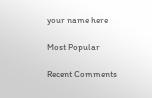your name here

Most Popular

Recent Comments